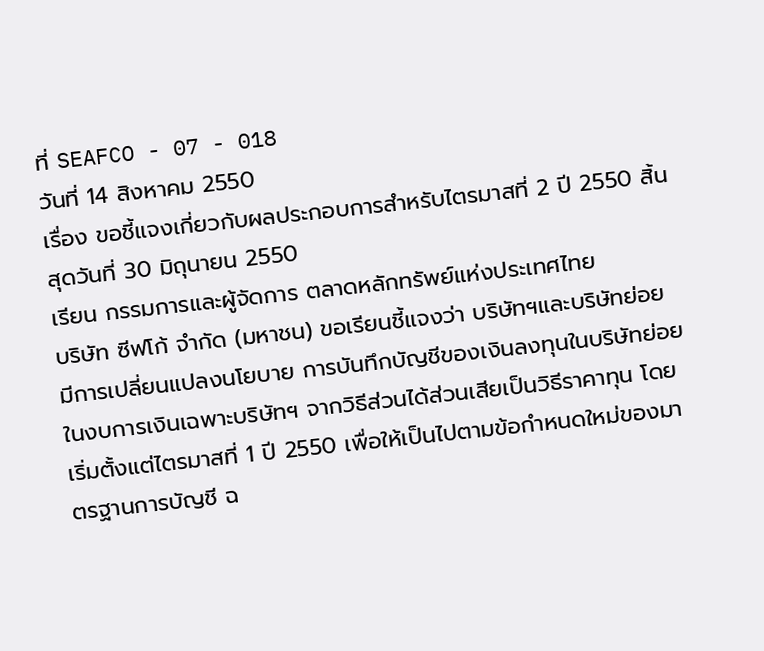ที่ SEAFCO - 07 - 018
วันที่ 14 สิงหาคม 2550
เรื่อง ขอชี้แจงเกี่ยวกับผลประกอบการสำหรับไตรมาสที่ 2 ปี 2550 สิ้นสุดวันที่ 30 มิถุนายน 2550
เรียน กรรมการและผู้จัดการ ตลาดหลักทรัพย์แห่งประเทศไทย
บริษัท ซีฟโก้ จำกัด (มหาชน) ขอเรียนชี้แจงว่า บริษัทฯและบริษัทย่อย มีการเปลี่ยนแปลงนโยบาย การบันทึกบัญชีของเงินลงทุนในบริษัทย่อย ในงบการเงินเฉพาะบริษัทฯ จากวิธีส่วนได้ส่วนเสียเป็นวิธีราคาทุน โดยเริ่มตั้งแต่ไตรมาสที่ 1 ปี 2550 เพื่อให้เป็นไปตามข้อกำหนดใหม่ของมาตรฐานการบัญชี ฉ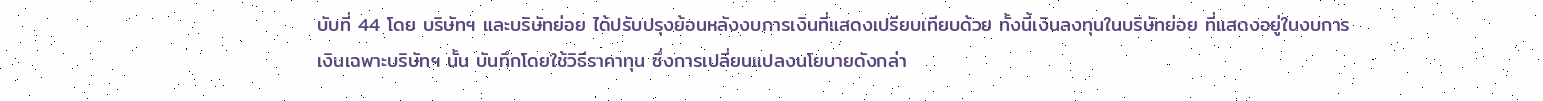บับที่ 44 โดย บริษัทฯ และบริษัทย่อย ได้ปรับปรุงย้อนหลังงบการเงินที่แสดงเปรียบเทียบด้วย ทั้งนี้เงินลงทุนในบริษัทย่อย ที่แสดงอยู่ในงบการเงินเฉพาะบริษัทฯ นั้น บันทึกโดยใช้วิธีราคาทุน ซึ่งการเปลี่ยนแปลงนโยบายดังกล่า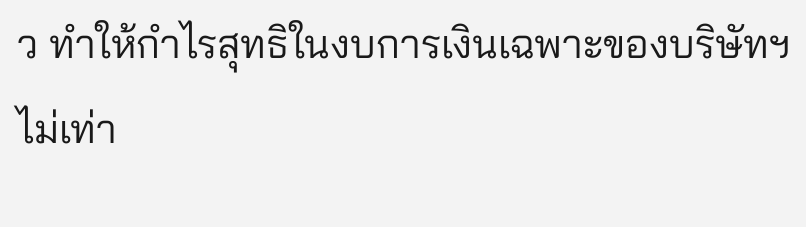ว ทำให้กำไรสุทธิในงบการเงินเฉพาะของบริษัทฯ ไม่เท่า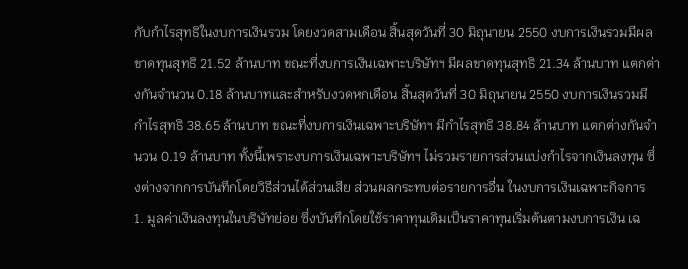กับกำไรสุทธิในงบการเงินรวม โดยงวดสามเดือน สิ้นสุดวันที่ 30 มิถุนายน 2550 งบการเงินรวมมีผลขาดทุนสุทธิ 21.52 ล้านบาท ขณะที่งบการเงินเฉพาะบริษัทฯ มีผลขาดทุนสุทธิ 21.34 ล้านบาท แตกต่างกันจำนวน 0.18 ล้านบาทและสำหรับงวดหกเดือน สิ้นสุดวันที่ 30 มิถุนายน 2550 งบการเงินรวมมีกำไรสุทธิ 38.65 ล้านบาท ขณะที่งบการเงินเฉพาะบริษัทฯ มีกำไรสุทธิ 38.84 ล้านบาท แตกต่างกันจำนวน 0.19 ล้านบาท ทั้งนี้เพราะงบการเงินเฉพาะบริษัทฯ ไม่รวมรายการส่วนแบ่งกำไรจากเงินลงทุน ซึ่งต่างจากการบันทึกโดยวิธีส่วนได้ส่วนเสีย ส่วนผลกระทบต่อรายการอื่น ในงบการเงินเฉพาะกิจการ
1. มูลค่าเงินลงทุนในบริษัทย่อย ซึ่งบันทึกโดยใช้ราคาทุนเดิมเป็นราคาทุนเริ่มต้นตามงบการเงิน เฉ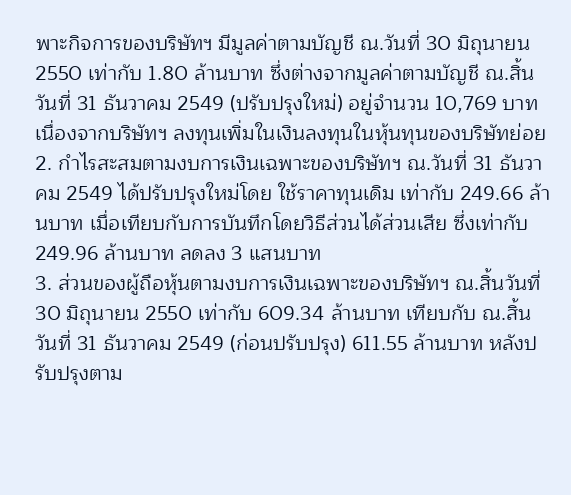พาะกิจการของบริษัทฯ มีมูลค่าตามบัญชี ณ.วันที่ 30 มิถุนายน 2550 เท่ากับ 1.80 ล้านบาท ซึ่งต่างจากมูลค่าตามบัญชี ณ.สิ้นวันที่ 31 ธันวาคม 2549 (ปรับปรุงใหม่) อยู่จำนวน 10,769 บาท เนื่องจากบริษัทฯ ลงทุนเพิ่มในเงินลงทุนในหุ้นทุนของบริษัทย่อย
2. กำไรสะสมตามงบการเงินเฉพาะของบริษัทฯ ณ.วันที่ 31 ธันวาคม 2549 ได้ปรับปรุงใหม่โดย ใช้ราคาทุนเดิม เท่ากับ 249.66 ล้านบาท เมื่อเทียบกับการบันทึกโดยวิธีส่วนได้ส่วนเสีย ซึ่งเท่ากับ 249.96 ล้านบาท ลดลง 3 แสนบาท
3. ส่วนของผู้ถือหุ้นตามงบการเงินเฉพาะของบริษัทฯ ณ.สิ้นวันที่ 30 มิถุนายน 2550 เท่ากับ 609.34 ล้านบาท เทียบกับ ณ.สิ้นวันที่ 31 ธันวาคม 2549 (ก่อนปรับปรุง) 611.55 ล้านบาท หลังปรับปรุงตาม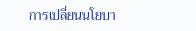การเปลี่ยนนโยบา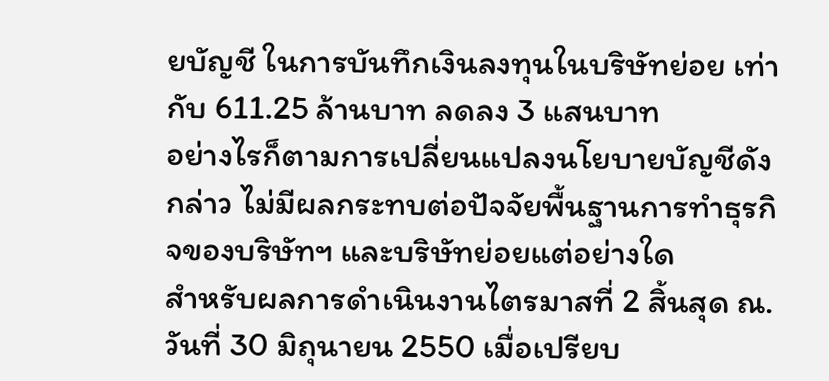ยบัญชี ในการบันทึกเงินลงทุนในบริษัทย่อย เท่ากับ 611.25 ล้านบาท ลดลง 3 แสนบาท
อย่างไรก็ตามการเปลี่ยนแปลงนโยบายบัญชีดังกล่าว ไม่มีผลกระทบต่อปัจจัยพื้นฐานการทำธุรกิจของบริษัทฯ และบริษัทย่อยแต่อย่างใด
สำหรับผลการดำเนินงานไตรมาสที่ 2 สิ้นสุด ณ.วันที่ 30 มิถุนายน 2550 เมื่อเปรียบ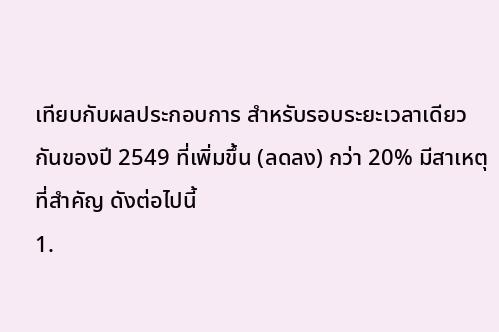เทียบกับผลประกอบการ สำหรับรอบระยะเวลาเดียวกันของปี 2549 ที่เพิ่มขึ้น (ลดลง) กว่า 20% มีสาเหตุที่สำคัญ ดังต่อไปนี้
1.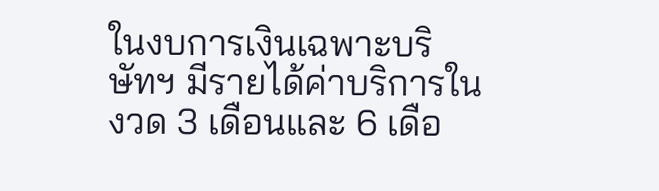ในงบการเงินเฉพาะบริษัทฯ มีรายได้ค่าบริการในงวด 3 เดือนและ 6 เดือ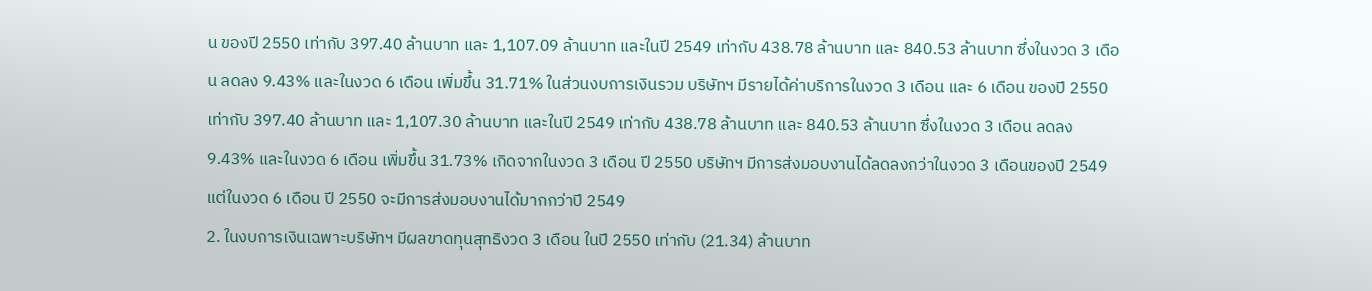น ของปี 2550 เท่ากับ 397.40 ล้านบาท และ 1,107.09 ล้านบาท และในปี 2549 เท่ากับ 438.78 ล้านบาท และ 840.53 ล้านบาท ซึ่งในงวด 3 เดือน ลดลง 9.43% และในงวด 6 เดือน เพิ่มขึ้น 31.71% ในส่วนงบการเงินรวม บริษัทฯ มีรายได้ค่าบริการในงวด 3 เดือน และ 6 เดือน ของปี 2550 เท่ากับ 397.40 ล้านบาท และ 1,107.30 ล้านบาท และในปี 2549 เท่ากับ 438.78 ล้านบาท และ 840.53 ล้านบาท ซึ่งในงวด 3 เดือน ลดลง 9.43% และในงวด 6 เดือน เพิ่มขึ้น 31.73% เกิดจากในงวด 3 เดือน ปี 2550 บริษัทฯ มีการส่งมอบงานได้ลดลงกว่าในงวด 3 เดือนของปี 2549 แต่ในงวด 6 เดือน ปี 2550 จะมีการส่งมอบงานได้มากกว่าปี 2549
2. ในงบการเงินเฉพาะบริษัทฯ มีผลขาดทุนสุทธิงวด 3 เดือน ในปี 2550 เท่ากับ (21.34) ล้านบาท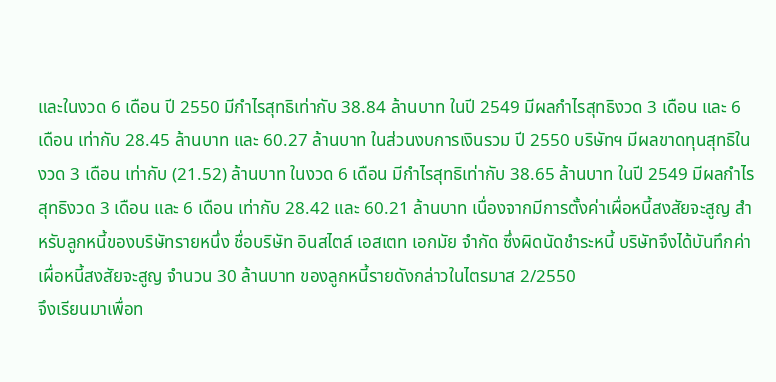และในงวด 6 เดือน ปี 2550 มีกำไรสุทธิเท่ากับ 38.84 ล้านบาท ในปี 2549 มีผลกำไรสุทธิงวด 3 เดือน และ 6 เดือน เท่ากับ 28.45 ล้านบาท และ 60.27 ล้านบาท ในส่วนงบการเงินรวม ปี 2550 บริษัทฯ มีผลขาดทุนสุทธิในงวด 3 เดือน เท่ากับ (21.52) ล้านบาท ในงวด 6 เดือน มีกำไรสุทธิเท่ากับ 38.65 ล้านบาท ในปี 2549 มีผลกำไรสุทธิงวด 3 เดือน และ 6 เดือน เท่ากับ 28.42 และ 60.21 ล้านบาท เนื่องจากมีการตั้งค่าเผื่อหนี้สงสัยจะสูญ สำหรับลูกหนี้ของบริษัทรายหนึ่ง ชื่อบริษัท อินสไตล์ เอสเตท เอกมัย จำกัด ซึ่งผิดนัดชำระหนี้ บริษัทจึงได้บันทึกค่าเผื่อหนี้สงสัยจะสูญ จำนวน 30 ล้านบาท ของลูกหนี้รายดังกล่าวในไตรมาส 2/2550
จึงเรียนมาเพื่อท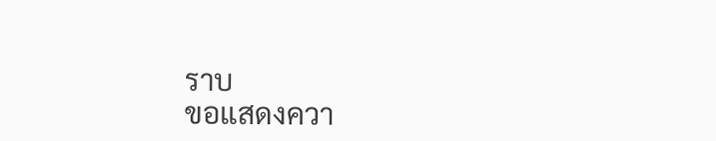ราบ
ขอแสดงควา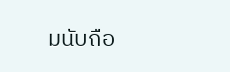มนับถือ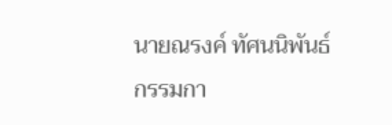นายณรงค์ ทัศนนิพันธ์
กรรมกา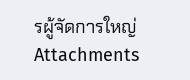รผู้จัดการใหญ่
Attachments